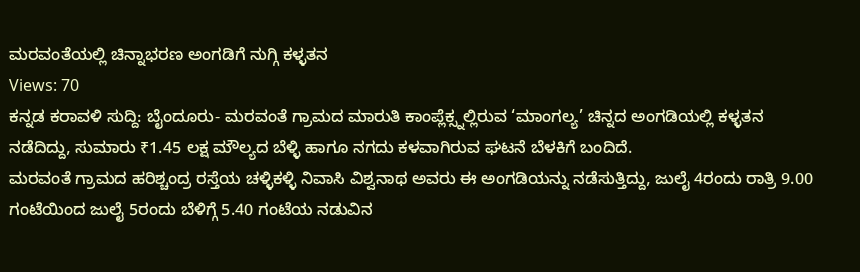ಮರವಂತೆಯಲ್ಲಿ ಚಿನ್ನಾಭರಣ ಅಂಗಡಿಗೆ ನುಗ್ಗಿ ಕಳ್ಳತನ
Views: 70
ಕನ್ನಡ ಕರಾವಳಿ ಸುದ್ದಿ: ಬೈಂದೂರು- ಮರವಂತೆ ಗ್ರಾಮದ ಮಾರುತಿ ಕಾಂಪ್ಲೆಕ್ಸ್ನಲ್ಲಿರುವ ‘ಮಾಂಗಲ್ಯ’ ಚಿನ್ನದ ಅಂಗಡಿಯಲ್ಲಿ ಕಳ್ಳತನ ನಡೆದಿದ್ದು, ಸುಮಾರು ₹1.45 ಲಕ್ಷ ಮೌಲ್ಯದ ಬೆಳ್ಳಿ ಹಾಗೂ ನಗದು ಕಳವಾಗಿರುವ ಘಟನೆ ಬೆಳಕಿಗೆ ಬಂದಿದೆ.
ಮರವಂತೆ ಗ್ರಾಮದ ಹರಿಶ್ಚಂದ್ರ ರಸ್ತೆಯ ಚಳ್ಳಿಕಳ್ಳಿ ನಿವಾಸಿ ವಿಶ್ವನಾಥ ಅವರು ಈ ಅಂಗಡಿಯನ್ನು ನಡೆಸುತ್ತಿದ್ದು, ಜುಲೈ 4ರಂದು ರಾತ್ರಿ 9.00 ಗಂಟೆಯಿಂದ ಜುಲೈ 5ರಂದು ಬೆಳಿಗ್ಗೆ 5.40 ಗಂಟೆಯ ನಡುವಿನ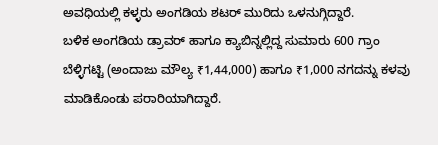ಅವಧಿಯಲ್ಲಿ ಕಳ್ಳರು ಅಂಗಡಿಯ ಶಟರ್ ಮುರಿದು ಒಳನುಗ್ಗಿದ್ದಾರೆ.
ಬಳಿಕ ಅಂಗಡಿಯ ಡ್ರಾವರ್ ಹಾಗೂ ಕ್ಯಾಬಿನ್ನಲ್ಲಿದ್ದ ಸುಮಾರು 600 ಗ್ರಾಂ ಬೆಳ್ಳಿಗಟ್ಟಿ (ಅಂದಾಜು ಮೌಲ್ಯ ₹1,44,000) ಹಾಗೂ ₹1,000 ನಗದನ್ನು ಕಳವು ಮಾಡಿಕೊಂಡು ಪರಾರಿಯಾಗಿದ್ದಾರೆ.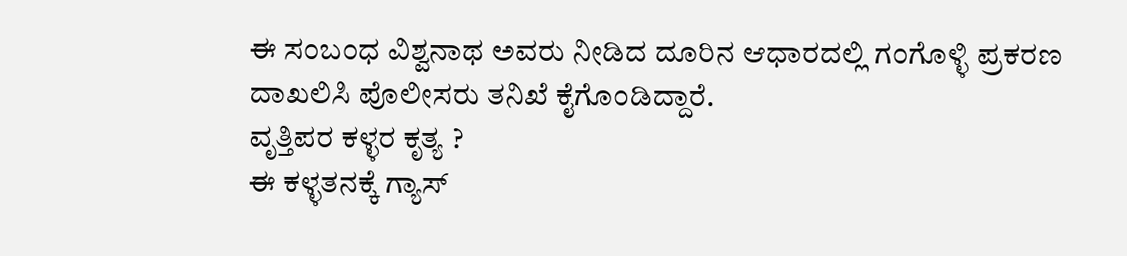ಈ ಸಂಬಂಧ ವಿಶ್ವನಾಥ ಅವರು ನೀಡಿದ ದೂರಿನ ಆಧಾರದಲ್ಲಿ ಗಂಗೊಳ್ಳಿ ಪ್ರಕರಣ ದಾಖಲಿಸಿ ಪೊಲೀಸರು ತನಿಖೆ ಕೈಗೊಂಡಿದ್ದಾರೆ.
ವೃತ್ತಿಪರ ಕಳ್ಳರ ಕೃತ್ಯ ?
ಈ ಕಳ್ಳತನಕ್ಕೆ ಗ್ಯಾಸ್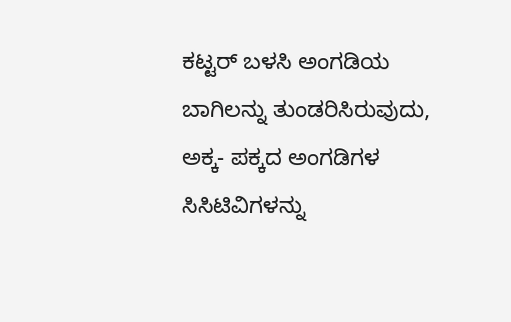ಕಟ್ಟರ್ ಬಳಸಿ ಅಂಗಡಿಯ ಬಾಗಿಲನ್ನು ತುಂಡರಿಸಿರುವುದು, ಅಕ್ಕ- ಪಕ್ಕದ ಅಂಗಡಿಗಳ ಸಿಸಿಟಿವಿಗಳನ್ನು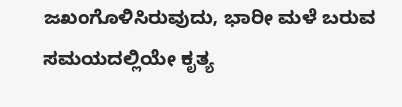ಜಖಂಗೊಳಿಸಿರುವುದು, ಭಾರೀ ಮಳೆ ಬರುವ ಸಮಯದಲ್ಲಿಯೇ ಕೃತ್ಯ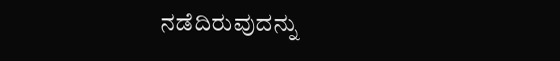ನಡೆದಿರುವುದನ್ನು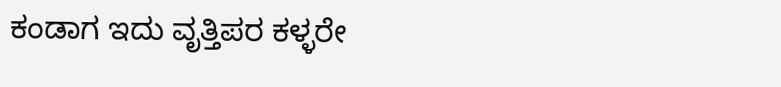ಕಂಡಾಗ ಇದು ವೃತ್ತಿಪರ ಕಳ್ಳರೇ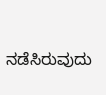ನಡೆಸಿರುವುದು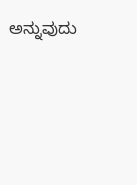ಅನ್ನುವುದು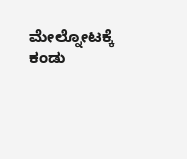ಮೇಲ್ನೋಟಕ್ಕೆ ಕಂಡು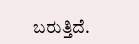ಬರುತ್ತಿದೆ.